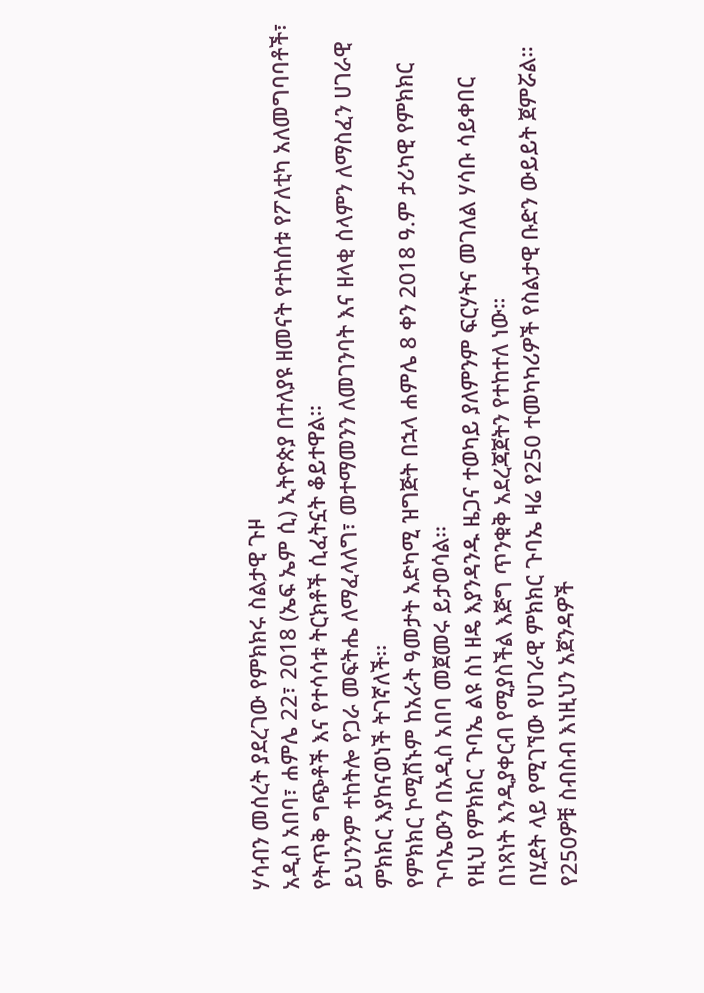ሃሳብን መሰረት ያደረገው የምክክሩ ስልታዊ ጉዞ
አዲስ አበባ፣ ሐምሌ 22፣ 2018 (ኤፍ ኤም ሲ) ኢትዮጵያ በተለያዩ ዘመናት የተከሰቱ የፖለቲካ አለመግባባቶች፣ የትጥቅ ግጭቶች እና የተሳሳቱ ትርክቶች ሲፈትኗት ቆይተዋል።
ይህንንም ተከትሎ የጋራ መፍትሔ ለማፈላለግ፣ መተማመንን ለመገንባት እና ዘላቂ ሰላምን ለማስፈን ሀገራዊ ምክክር እያከናወነች ትገኛለች፡፡
የምክክር ኮሚሽኑም ከአራት ዓመታት አድካሚ ዝግጅት በኋላ ሐምሌ 8 ቀን 2018 ዓ.ም ታሪካዊ የምክክር ጉባኤውን በአዲስ አበባ መጀመሩ ይታወሳል፡፡
የዚህ የምክክር ጉባኤ ልዩ ስነ ዘዴ እያንዳንዱ ዜጋና ተወካይ ያለምንም ፍርሃትና መገለል ሃሳቡ ሳይቀበር በነጻነት እንዲያቀርብ የሚያስችል እጅግ ጥንቁቅ አደረጃጀትን የተከተለ ነው።
በሂደት ላይ የሚገኘው የሀገራዊ ምክክር ጉባኤ ዛሬ የ250 ተመካካሪዎች የስልታዊ ቡድን ውይይት ጀምሯል።
የ250ዎቹ ስብስብ እነዚህን አጀንዳዎች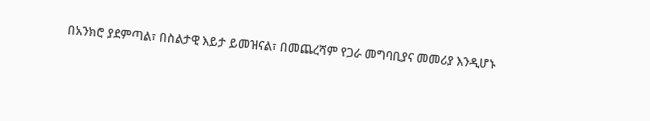በአንክሮ ያደምጣል፣ በስልታዊ እይታ ይመዝናል፣ በመጨረሻም የጋራ መግባቢያና መመሪያ እንዲሆኑ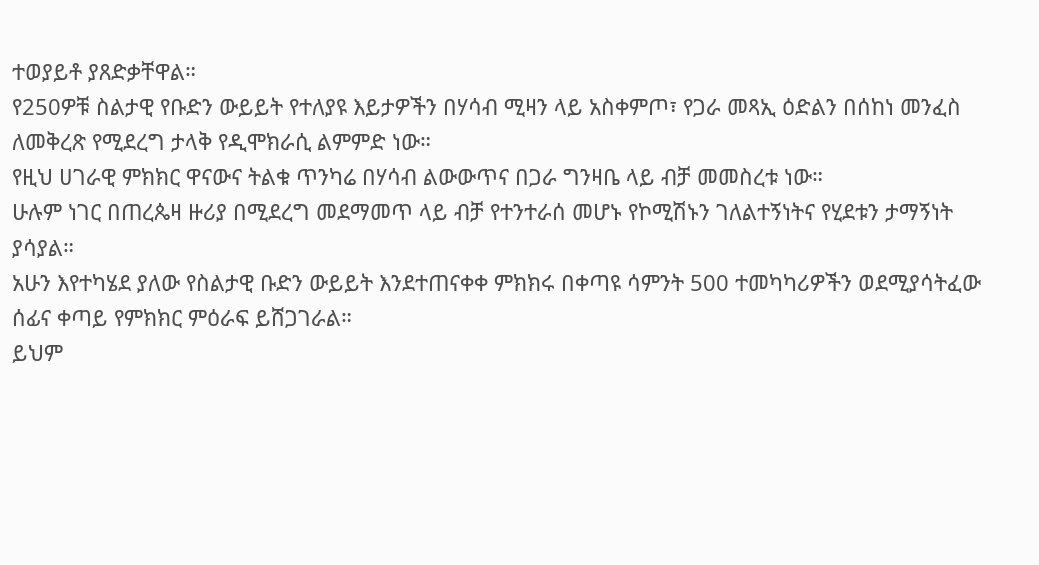ተወያይቶ ያጸድቃቸዋል።
የ250ዎቹ ስልታዊ የቡድን ውይይት የተለያዩ እይታዎችን በሃሳብ ሚዛን ላይ አስቀምጦ፣ የጋራ መጻኢ ዕድልን በሰከነ መንፈስ ለመቅረጽ የሚደረግ ታላቅ የዲሞክራሲ ልምምድ ነው።
የዚህ ሀገራዊ ምክክር ዋናውና ትልቁ ጥንካሬ በሃሳብ ልውውጥና በጋራ ግንዛቤ ላይ ብቻ መመስረቱ ነው።
ሁሉም ነገር በጠረጴዛ ዙሪያ በሚደረግ መደማመጥ ላይ ብቻ የተንተራሰ መሆኑ የኮሚሽኑን ገለልተኝነትና የሂደቱን ታማኝነት ያሳያል።
አሁን እየተካሄደ ያለው የስልታዊ ቡድን ውይይት እንደተጠናቀቀ ምክክሩ በቀጣዩ ሳምንት 500 ተመካካሪዎችን ወደሚያሳትፈው ሰፊና ቀጣይ የምክክር ምዕራፍ ይሸጋገራል።
ይህም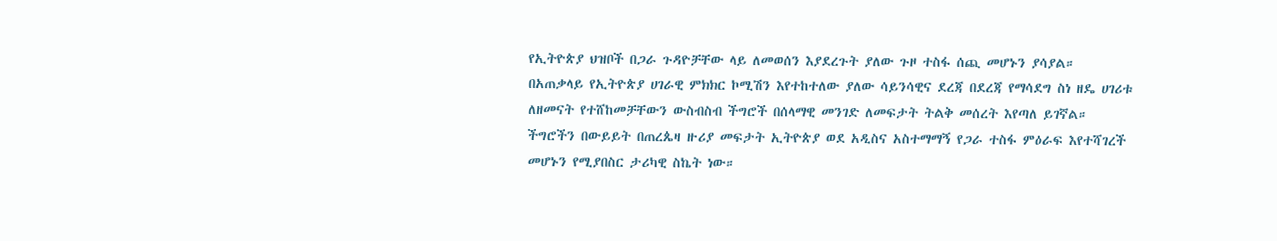የኢትዮጵያ ህዝቦች በጋራ ጉዳዮቻቸው ላይ ለመወሰን እያደረጉት ያለው ጉዞ ተስፋ ሰጪ መሆኑን ያሳያል።
በአጠቃላይ የኢትዮጵያ ሀገራዊ ምክክር ኮሚሽን እየተከተለው ያለው ሳይንሳዊና ደረጃ በደረጃ የማሳደግ ስነ ዘዴ ሀገሪቱ ለዘመናት የተሸከመቻቸውን ውስብስብ ችግሮች በሰላማዊ መንገድ ለመፍታት ትልቅ መሰረት እየጣለ ይገኛል።
ችግሮችን በውይይት በጠረጴዛ ዙሪያ መፍታት ኢትዮጵያ ወደ አዲስና አስተማማኝ የጋራ ተስፋ ምዕራፍ እየተሻገረች መሆኑን የሚያበስር ታሪካዊ ስኬት ነው።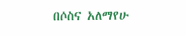በሶስና አለማየሁ